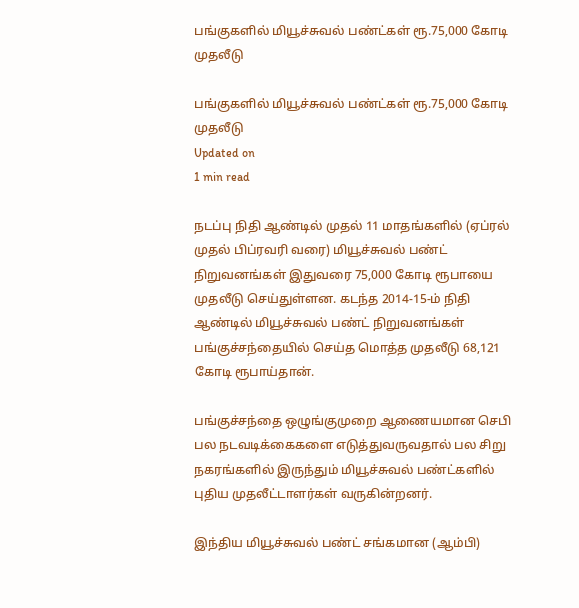பங்குகளில் மியூச்சுவல் பண்ட்கள் ரூ.75,000 கோடி முதலீடு

பங்குகளில் மியூச்சுவல் பண்ட்கள் ரூ.75,000 கோடி முதலீடு
Updated on
1 min read

நடப்பு நிதி ஆண்டில் முதல் 11 மாதங்களில் (ஏப்ரல் முதல் பிப்ரவரி வரை) மியூச்சுவல் பண்ட் நிறுவனங்கள் இதுவரை 75,000 கோடி ரூபாயை முதலீடு செய்துள்ளன. கடந்த 2014-15-ம் நிதி ஆண்டில் மியூச்சுவல் பண்ட் நிறுவனங்கள் பங்குச்சந்தையில் செய்த மொத்த முதலீடு 68,121 கோடி ரூபாய்தான்.

பங்குச்சந்தை ஒழுங்குமுறை ஆணையமான செபி பல நடவடிக்கைகளை எடுத்துவருவதால் பல சிறு நகரங்களில் இருந்தும் மியூச்சுவல் பண்ட்களில் புதிய முதலீட்டாளர்கள் வருகின்றனர்.

இந்திய மியூச்சுவல் பண்ட் சங்கமான (ஆம்பி)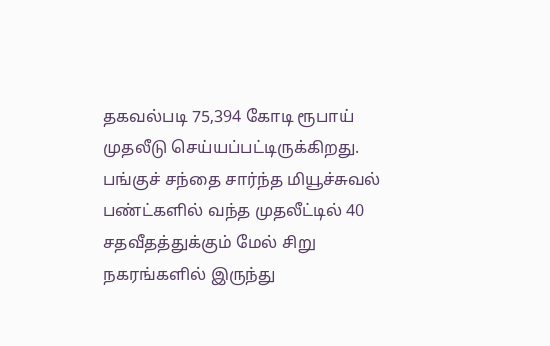தகவல்படி 75,394 கோடி ரூபாய் முதலீடு செய்யப்பட்டிருக்கிறது. பங்குச் சந்தை சார்ந்த மியூச்சுவல் பண்ட்களில் வந்த முதலீட்டில் 40 சதவீதத்துக்கும் மேல் சிறு நகரங்களில் இருந்து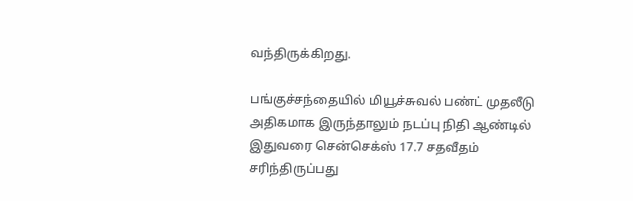வந்திருக்கிறது.

பங்குச்சந்தையில் மியூச்சுவல் பண்ட் முதலீடு அதிகமாக இருந்தாலும் நடப்பு நிதி ஆண்டில் இதுவரை சென்செக்ஸ் 17.7 சதவீதம் சரிந்திருப்பது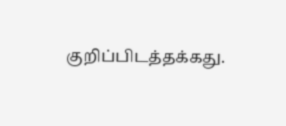குறிப்பிடத்தக்கது.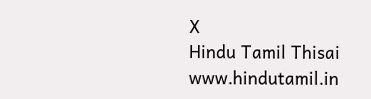X
Hindu Tamil Thisai
www.hindutamil.in